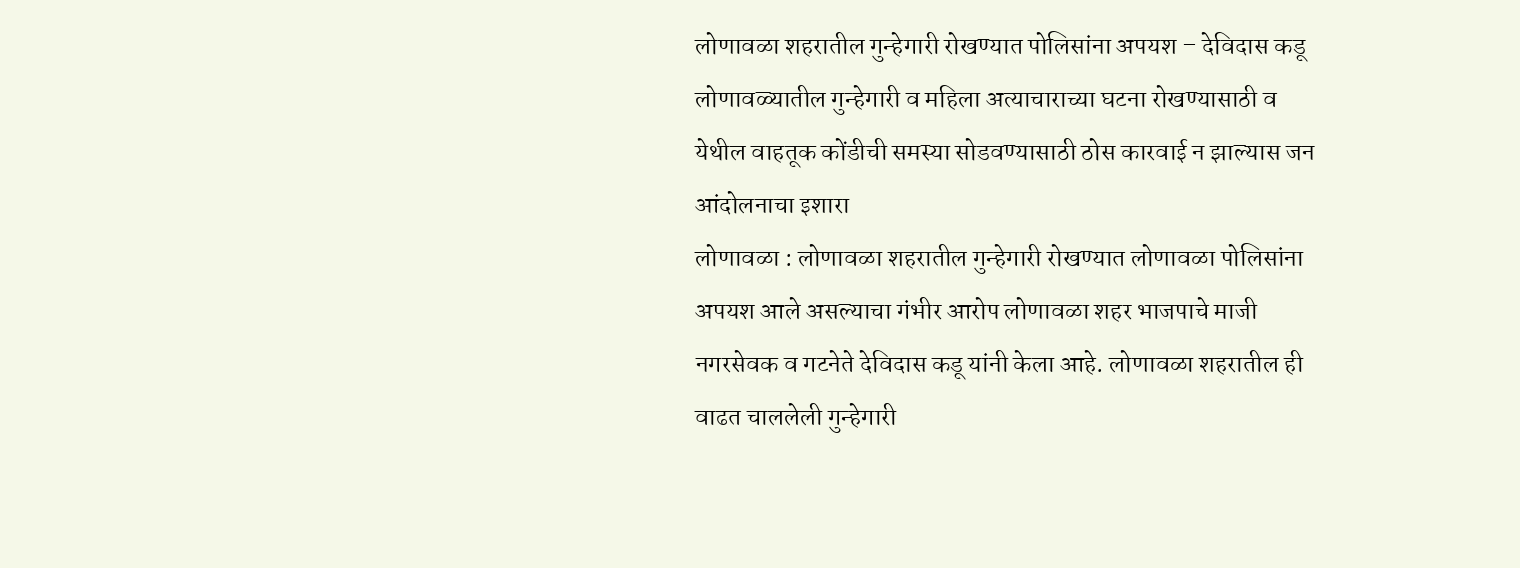लोणावळा शहरातील गुन्हेगारी रोखण्यात पोलिसांना अपयश – देविदास कडू
लोणावळ्यातील गुन्हेगारी व महिला अत्याचाराच्या घटना रोखण्यासाठी व येथील वाहतूक कोंडीची समस्या सोडवण्यासाठी ठोस कारवाई न झाल्यास जन आंदोलनाचा इशारा
लोणावळा : लोणावळा शहरातील गुन्हेगारी रोखण्यात लोणावळा पोलिसांना अपयश आले असल्याचा गंभीर आरोप लोणावळा शहर भाजपाचे माजी नगरसेवक व गटनेते देविदास कडू यांनी केला आहे. लोणावळा शहरातील ही वाढत चाललेली गुन्हेगारी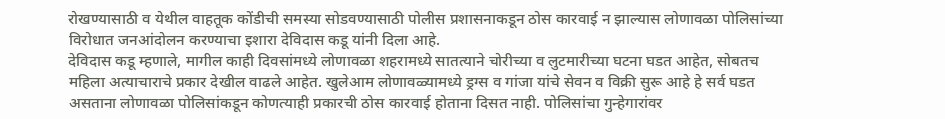रोखण्यासाठी व येथील वाहतूक कोंडीची समस्या सोडवण्यासाठी पोलीस प्रशासनाकडून ठोस कारवाई न झाल्यास लोणावळा पोलिसांच्या विरोधात जनआंदोलन करण्याचा इशारा देविदास कडू यांनी दिला आहे.
देविदास कडू म्हणाले, मागील काही दिवसांमध्ये लोणावळा शहरामध्ये सातत्याने चोरीच्या व लुटमारीच्या घटना घडत आहेत, सोबतच महिला अत्याचाराचे प्रकार देखील वाढले आहेत. खुलेआम लोणावळ्यामध्ये ड्रग्स व गांजा यांचे सेवन व विक्री सुरू आहे हे सर्व घडत असताना लोणावळा पोलिसांकडून कोणत्याही प्रकारची ठोस कारवाई होताना दिसत नाही. पोलिसांचा गुन्हेगारांवर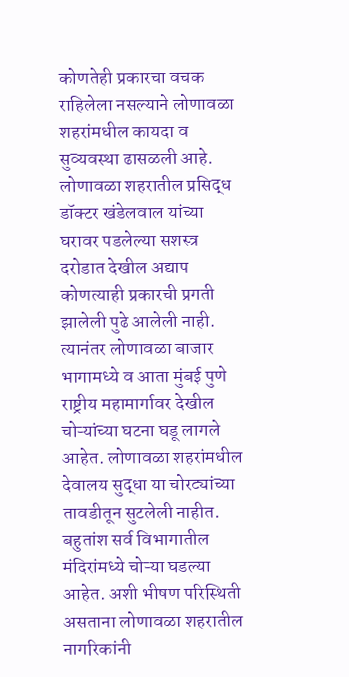कोणतेही प्रकारचा वचक राहिलेला नसल्याने लोणावळा शहरांमधील कायदा व सुव्यवस्था ढासळली आहे. लोणावळा शहरातील प्रसिद्ध डॉक्टर खंडेलवाल यांच्या घरावर पडलेल्या सशस्त्र दरोडात देखील अद्याप कोणत्याही प्रकारची प्रगती झालेली पुढे आलेली नाही. त्यानंतर लोणावळा बाजार भागामध्ये व आता मुंबई पुणे राष्ट्रीय महामार्गावर देखील चोऱ्यांच्या घटना घडू लागले आहेत. लोणावळा शहरांमधील देवालय सुद्धा या चोरट्यांच्या तावडीतून सुटलेली नाहीत. बहुतांश सर्व विभागातील मंदिरांमध्ये चोऱ्या घडल्या आहेत. अशी भीषण परिस्थिती असताना लोणावळा शहरातील नागरिकांनी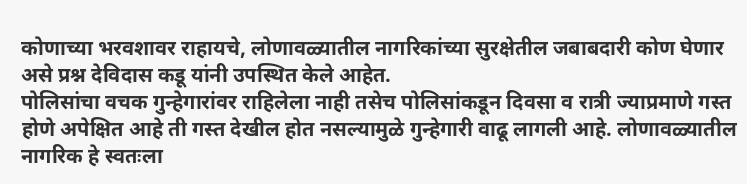कोणाच्या भरवशावर राहायचे, लोणावळ्यातील नागरिकांच्या सुरक्षेतील जबाबदारी कोण घेणार असे प्रश्न देविदास कडू यांनी उपस्थित केले आहेत.
पोलिसांचा वचक गुन्हेगारांवर राहिलेला नाही तसेच पोलिसांकडून दिवसा व रात्री ज्याप्रमाणे गस्त होणे अपेक्षित आहे ती गस्त देखील होत नसल्यामुळे गुन्हेगारी वाढू लागली आहे. लोणावळ्यातील नागरिक हे स्वतःला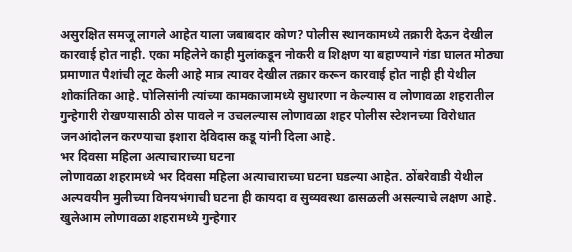असुरक्षित समजू लागले आहेत याला जबाबदार कोण? पोलीस स्थानकामध्ये तक्रारी देऊन देखील कारवाई होत नाही. एका महिलेने काही मुलांकडून नोकरी व शिक्षण या बहाण्याने गंडा घालत मोठ्या प्रमाणात पैशांची लूट केली आहे मात्र त्यावर देखील तक्रार करून कारवाई होत नाही ही येथील शोकांतिका आहे. पोलिसांनी त्यांच्या कामकाजामध्ये सुधारणा न केल्यास व लोणावळा शहरातील गुन्हेगारी रोखण्यासाठी ठोस पावले न उचलल्यास लोणावळा शहर पोलीस स्टेशनच्या विरोधात जनआंदोलन करण्याचा इशारा देविदास कडू यांनी दिला आहे.
भर दिवसा महिला अत्याचाराच्या घटना
लोणावळा शहरामध्ये भर दिवसा महिला अत्याचाराच्या घटना घडल्या आहेत. ठोंबरेवाडी येथील अल्पवयीन मुलीच्या विनयभंगाची घटना ही कायदा व सुव्यवस्था ढासळली असल्याचे लक्षण आहे. खुलेआम लोणावळा शहरामध्ये गुन्हेगार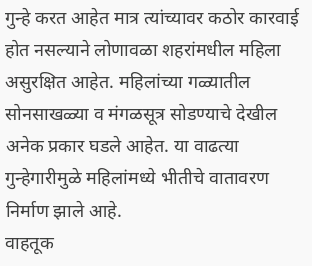गुन्हे करत आहेत मात्र त्यांच्यावर कठोर कारवाई होत नसल्याने लोणावळा शहरांमधील महिला असुरक्षित आहेत. महिलांच्या गळ्यातील सोनसाखळ्या व मंगळसूत्र सोडण्याचे देखील अनेक प्रकार घडले आहेत. या वाढत्या गुन्हेगारीमुळे महिलांमध्ये भीतीचे वातावरण निर्माण झाले आहे.
वाहतूक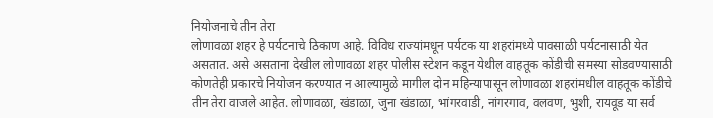नियोजनाचे तीन तेरा
लोणावळा शहर हे पर्यटनाचे ठिकाण आहे. विविध राज्यांमधून पर्यटक या शहरांमध्ये पावसाळी पर्यटनासाठी येत असतात. असे असताना देखील लोणावळा शहर पोलीस स्टेशन कडून येथील वाहतूक कोंडीची समस्या सोडवण्यासाठी कोणतेही प्रकारचे नियोजन करण्यात न आल्यामुळे मागील दोन महिन्यापासून लोणावळा शहरांमधील वाहतूक कोंडीचे तीन तेरा वाजले आहेत. लोणावळा, खंडाळा, जुना खंडाळा, भांगरवाडी, नांगरगाव, वलवण, भुशी, रायवूड या सर्व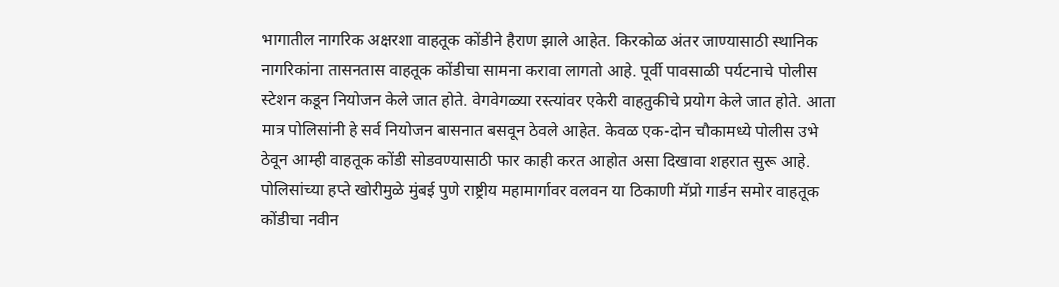भागातील नागरिक अक्षरशा वाहतूक कोंडीने हैराण झाले आहेत. किरकोळ अंतर जाण्यासाठी स्थानिक नागरिकांना तासनतास वाहतूक कोंडीचा सामना करावा लागतो आहे. पूर्वी पावसाळी पर्यटनाचे पोलीस स्टेशन कडून नियोजन केले जात होते. वेगवेगळ्या रस्त्यांवर एकेरी वाहतुकीचे प्रयोग केले जात होते. आता मात्र पोलिसांनी हे सर्व नियोजन बासनात बसवून ठेवले आहेत. केवळ एक-दोन चौकामध्ये पोलीस उभे ठेवून आम्ही वाहतूक कोंडी सोडवण्यासाठी फार काही करत आहोत असा दिखावा शहरात सुरू आहे. पोलिसांच्या हप्ते खोरीमुळे मुंबई पुणे राष्ट्रीय महामार्गावर वलवन या ठिकाणी मॅप्रो गार्डन समोर वाहतूक कोंडीचा नवीन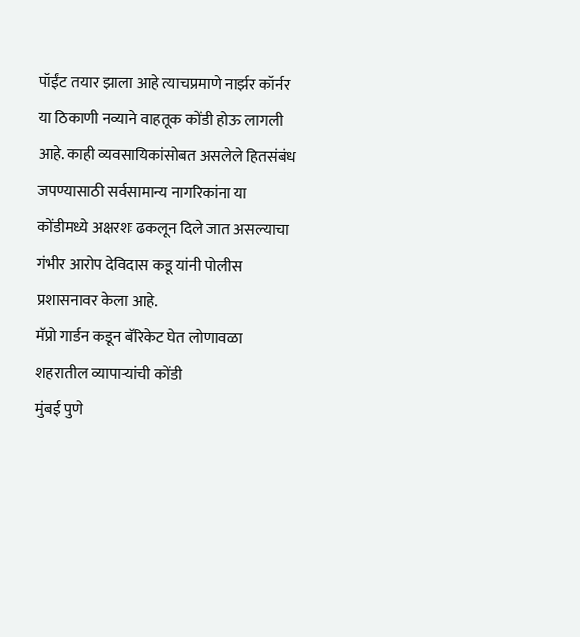पॉईंट तयार झाला आहे त्याचप्रमाणे नार्झर कॉर्नर या ठिकाणी नव्याने वाहतूक कोंडी होऊ लागली आहे. काही व्यवसायिकांसोबत असलेले हितसंबंध जपण्यासाठी सर्वसामान्य नागरिकांना या कोंडीमध्ये अक्षरशः ढकलून दिले जात असल्याचा गंभीर आरोप देविदास कडू यांनी पोलीस प्रशासनावर केला आहे.
मॅप्रो गार्डन कडून बॅरिकेट घेत लोणावळा शहरातील व्यापाऱ्यांची कोंडी
मुंबई पुणे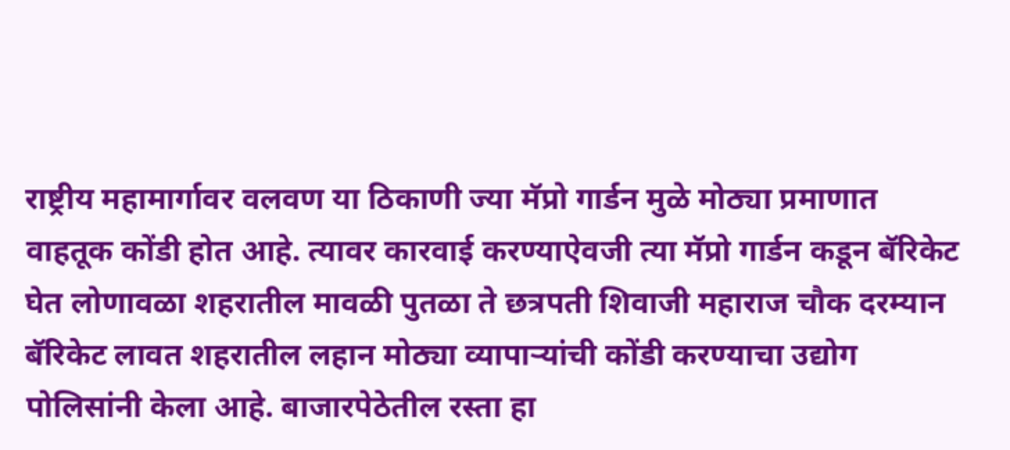राष्ट्रीय महामार्गावर वलवण या ठिकाणी ज्या मॅप्रो गार्डन मुळे मोठ्या प्रमाणात वाहतूक कोंडी होत आहे. त्यावर कारवाई करण्याऐवजी त्या मॅप्रो गार्डन कडून बॅरिकेट घेत लोणावळा शहरातील मावळी पुतळा ते छत्रपती शिवाजी महाराज चौक दरम्यान बॅरिकेट लावत शहरातील लहान मोठ्या व्यापाऱ्यांची कोंडी करण्याचा उद्योग पोलिसांनी केला आहे. बाजारपेठेतील रस्ता हा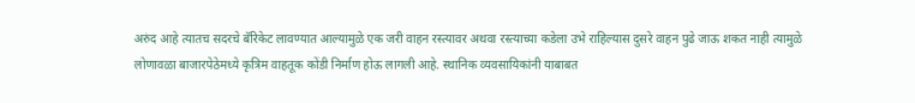अरुंद आहे त्यातच सदरचे बॅरिकेट लावण्यात आल्यामुळे एक जरी वाहन रस्त्यावर अथवा रस्त्याच्या कडेला उभे राहिल्यास दुसरे वाहन पुढे जाऊ शकत नाही त्यामुळे लोणावळा बाजारपेठेमध्ये कृत्रिम वाहतूक कोंडी निर्माण होऊ लागली आहे. स्थानिक व्यवसायिकांनी याबाबत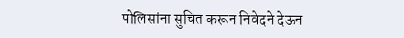पोलिसांना सुचित करून निवेदने देऊन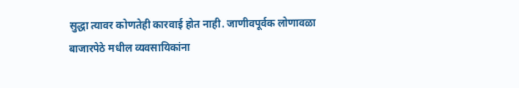सुद्धा त्यावर कोणतेही कारवाई होत नाही. जाणीवपूर्वक लोणावळा बाजारपेठे मधील व्यवसायिकांना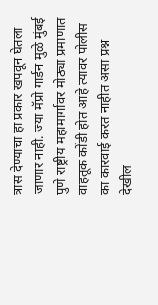त्रास देण्याचा हा प्रकार खपवून घेतला जाणार नाही. ज्या मॅप्रो गार्डन मुळे मुंबई पुणे राष्ट्रीय महामार्गावर मोठ्या प्रमाणात वाहतूक कोंडी होत आहे त्यावर पोलीस का कारवाई करत नाहीत असा प्रश्न देखील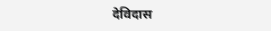देविदास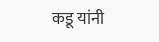कडू यांनी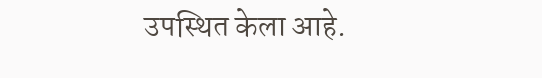उपस्थित केला आहे.